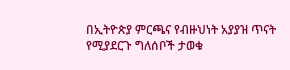በኢትዮጵያ ምርጫና የብዙህነት አያያዝ ጥናት የሚያደርጉ ግለሰቦች ታወቁ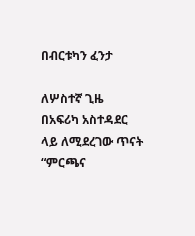በብርቱካን ፈንታ

ለሦስተኛ ጊዜ በአፍሪካ አስተዳደር ላይ ለሚደረገው ጥናት “ምርጫና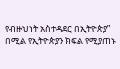የብዙህነት አስተዳደር በኢትዮጵያ” በሚል የኢትዮጵያን ክፍል የሚያጠኑ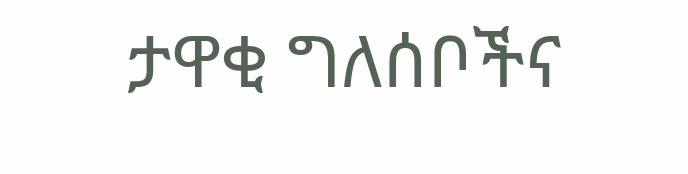ታዋቂ ግለሰቦችና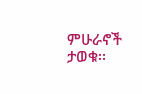ምሁራኖች ታወቁ፡፡